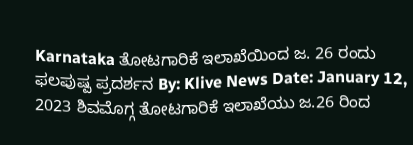Karnataka ತೋಟಗಾರಿಕೆ ಇಲಾಖೆಯಿಂದ ಜ. 26 ರಂದು ಫಲಪುಷ್ಪ ಪ್ರದರ್ಶನ By: Klive News Date: January 12, 2023 ಶಿವಮೊಗ್ಗ ತೋಟಗಾರಿಕೆ ಇಲಾಖೆಯು ಜ.26 ರಿಂದ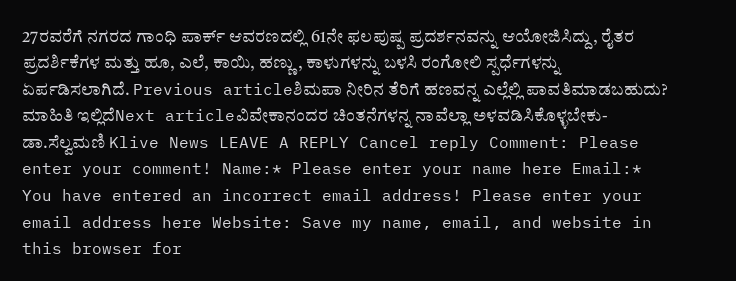27ರವರೆಗೆ ನಗರದ ಗಾಂಧಿ ಪಾರ್ಕ್ ಆವರಣದಲ್ಲಿ 61ನೇ ಫಲಪುಷ್ಪ ಪ್ರದರ್ಶನವನ್ನು ಆಯೋಜಿಸಿದ್ದು, ರೈತರ ಪ್ರದರ್ಶಿಕೆಗಳ ಮತ್ತು ಹೂ, ಎಲೆ, ಕಾಯಿ, ಹಣ್ಣು, ಕಾಳುಗಳನ್ನು ಬಳಸಿ ರಂಗೋಲಿ ಸ್ಪರ್ಧೆಗಳನ್ನು ಏರ್ಪಡಿಸಲಾಗಿದೆ. Previous articleಶಿಮಪಾ ನೀರಿನ ತೆರಿಗೆ ಹಣವನ್ನ ಎಲ್ಲೆಲ್ಲಿ ಪಾವತಿಮಾಡಬಹುದು? ಮಾಹಿತಿ ಇಲ್ಲಿದೆNext articleವಿವೇಕಾನಂದರ ಚಿಂತನೆಗಳನ್ನ ನಾವೆಲ್ಲಾ ಅಳವಡಿಸಿಕೊಳ್ಳಬೇಕು- ಡಾ.ಸೆಲ್ವಮಣಿ Klive News LEAVE A REPLY Cancel reply Comment: Please enter your comment! Name:* Please enter your name here Email:* You have entered an incorrect email address! Please enter your email address here Website: Save my name, email, and website in this browser for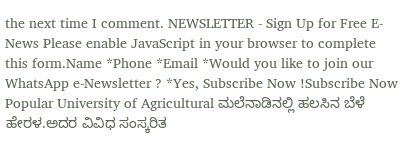the next time I comment. NEWSLETTER - Sign Up for Free E-News Please enable JavaScript in your browser to complete this form.Name *Phone *Email *Would you like to join our WhatsApp e-Newsletter ? *Yes, Subscribe Now !Subscribe Now Popular University of Agricultural ಮಲೆನಾಡಿನಲ್ಲಿ ಹಲಸಿನ ಬೆಳೆ ಹೇರಳ.ಅದರ ವಿವಿಧ ಸಂಸ್ಕರಿತ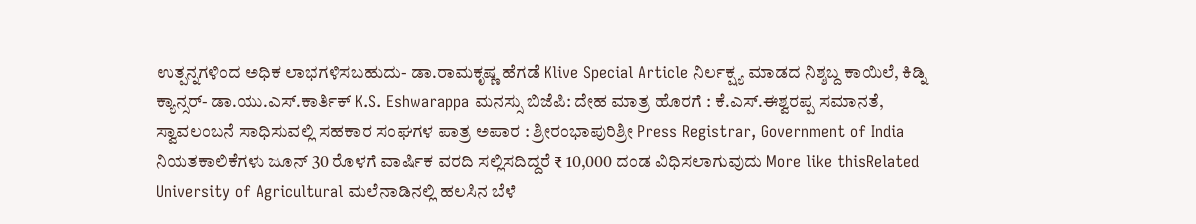ಉತ್ಪನ್ನಗಳಿಂದ ಅಧಿಕ ಲಾಭಗಳಿಸಬಹುದು- ಡಾ.ರಾಮಕೃಷ್ಣ ಹೆಗಡೆ Klive Special Article ನಿರ್ಲಕ್ಷ್ಯ ಮಾಡದ ನಿಶ್ಶಬ್ದ ಕಾಯಿಲೆ, ಕಿಡ್ನಿ ಕ್ಯಾನ್ಸರ್- ಡಾ.ಯು.ಎಸ್.ಕಾರ್ತಿಕ್ K.S. Eshwarappa ಮನಸ್ಸು ಬಿಜೆಪಿ: ದೇಹ ಮಾತ್ರ ಹೊರಗೆ : ಕೆ.ಎಸ್.ಈಶ್ವರಪ್ಪ ಸಮಾನತೆ, ಸ್ವಾವಲಂಬನೆ ಸಾಧಿಸುವಲ್ಲಿ ಸಹಕಾರ ಸಂಘಗಳ ಪಾತ್ರ ಅಪಾರ : ಶ್ರೀರಂಭಾಪುರಿಶ್ರೀ Press Registrar, Government of India ನಿಯತಕಾಲಿಕೆಗಳು ಜೂನ್ 30 ರೊಳಗೆ ವಾರ್ಷಿಕ ವರದಿ ಸಲ್ಲಿಸದಿದ್ದರೆ ₹ 10,000 ದಂಡ ವಿಧಿಸಲಾಗುವುದು More like thisRelated University of Agricultural ಮಲೆನಾಡಿನಲ್ಲಿ ಹಲಸಿನ ಬೆಳೆ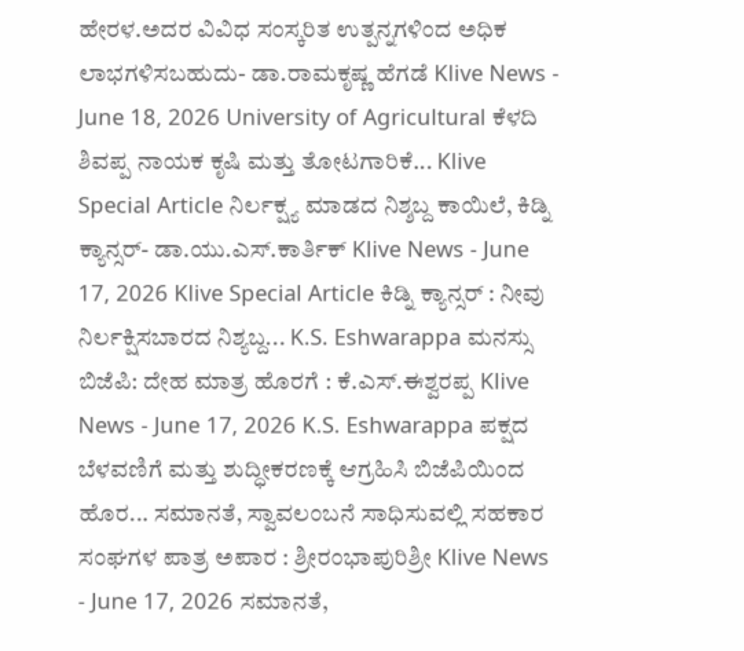ಹೇರಳ.ಅದರ ವಿವಿಧ ಸಂಸ್ಕರಿತ ಉತ್ಪನ್ನಗಳಿಂದ ಅಧಿಕ ಲಾಭಗಳಿಸಬಹುದು- ಡಾ.ರಾಮಕೃಷ್ಣ ಹೆಗಡೆ Klive News - June 18, 2026 University of Agricultural ಕೆಳದಿ ಶಿವಪ್ಪ ನಾಯಕ ಕೃಷಿ ಮತ್ತು ತೋಟಗಾರಿಕೆ... Klive Special Article ನಿರ್ಲಕ್ಷ್ಯ ಮಾಡದ ನಿಶ್ಶಬ್ದ ಕಾಯಿಲೆ, ಕಿಡ್ನಿ ಕ್ಯಾನ್ಸರ್- ಡಾ.ಯು.ಎಸ್.ಕಾರ್ತಿಕ್ Klive News - June 17, 2026 Klive Special Article ಕಿಡ್ನಿ ಕ್ಯಾನ್ಸರ್ : ನೀವು ನಿರ್ಲಕ್ಷಿಸಬಾರದ ನಿಶ್ಯಬ್ದ... K.S. Eshwarappa ಮನಸ್ಸು ಬಿಜೆಪಿ: ದೇಹ ಮಾತ್ರ ಹೊರಗೆ : ಕೆ.ಎಸ್.ಈಶ್ವರಪ್ಪ Klive News - June 17, 2026 K.S. Eshwarappa ಪಕ್ಷದ ಬೆಳವಣಿಗೆ ಮತ್ತು ಶುದ್ಧೀಕರಣಕ್ಕೆ ಆಗ್ರಹಿಸಿ ಬಿಜೆಪಿಯಿಂದ ಹೊರ... ಸಮಾನತೆ, ಸ್ವಾವಲಂಬನೆ ಸಾಧಿಸುವಲ್ಲಿ ಸಹಕಾರ ಸಂಘಗಳ ಪಾತ್ರ ಅಪಾರ : ಶ್ರೀರಂಭಾಪುರಿಶ್ರೀ Klive News - June 17, 2026 ಸಮಾನತೆ,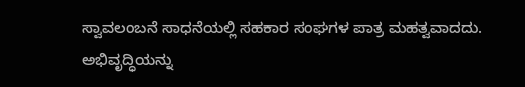ಸ್ವಾವಲಂಬನೆ ಸಾಧನೆಯಲ್ಲಿ ಸಹಕಾರ ಸಂಘಗಳ ಪಾತ್ರ ಮಹತ್ವವಾದದು. ಅಭಿವೃದ್ಧಿಯನ್ನು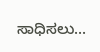ಸಾಧಿಸಲು...